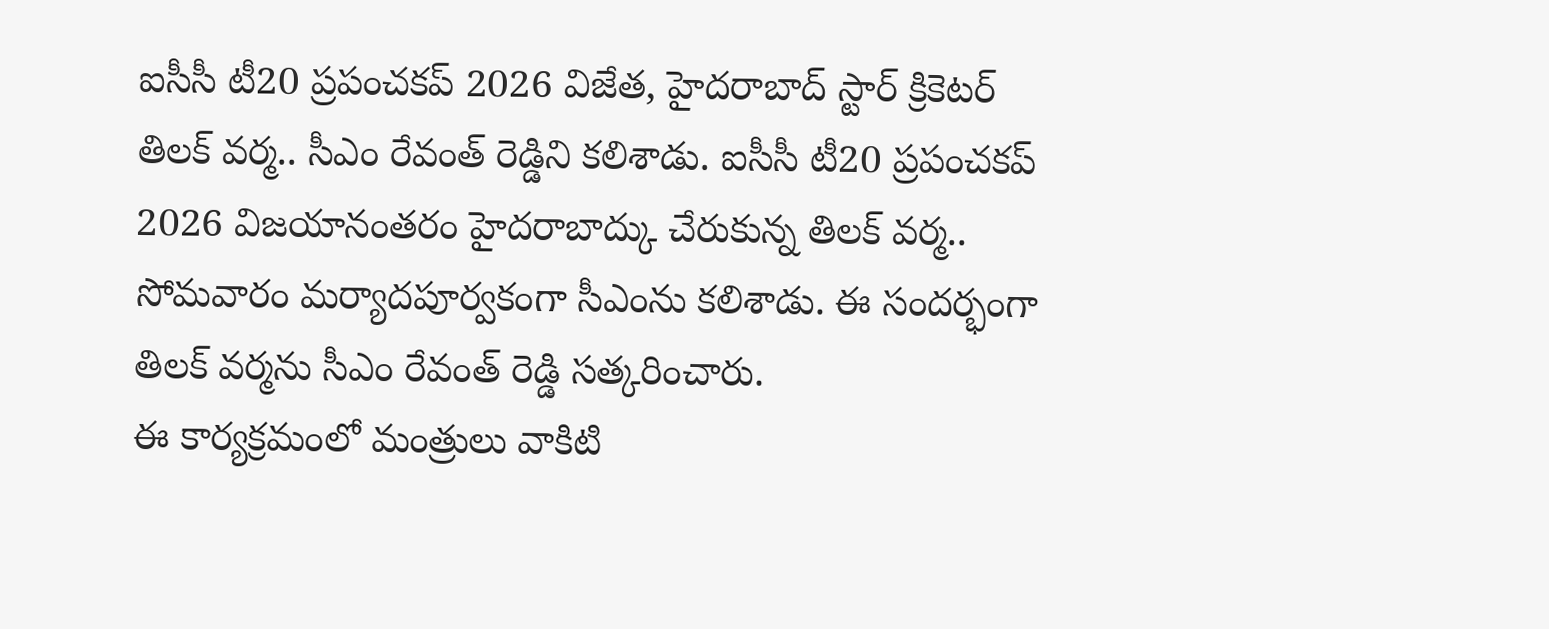ఐసీసీ టీ20 ప్రపంచకప్ 2026 విజేత, హైదరాబాద్ స్టార్ క్రికెటర్ తిలక్ వర్మ.. సీఎం రేవంత్ రెడ్డిని కలిశాడు. ఐసీసీ టీ20 ప్రపంచకప్ 2026 విజయానంతరం హైదరాబాద్కు చేరుకున్న తిలక్ వర్మ.. సోమవారం మర్యాదపూర్వకంగా సీఎంను కలిశాడు. ఈ సందర్భంగా తిలక్ వర్మను సీఎం రేవంత్ రెడ్డి సత్కరించారు.
ఈ కార్యక్రమంలో మంత్రులు వాకిటి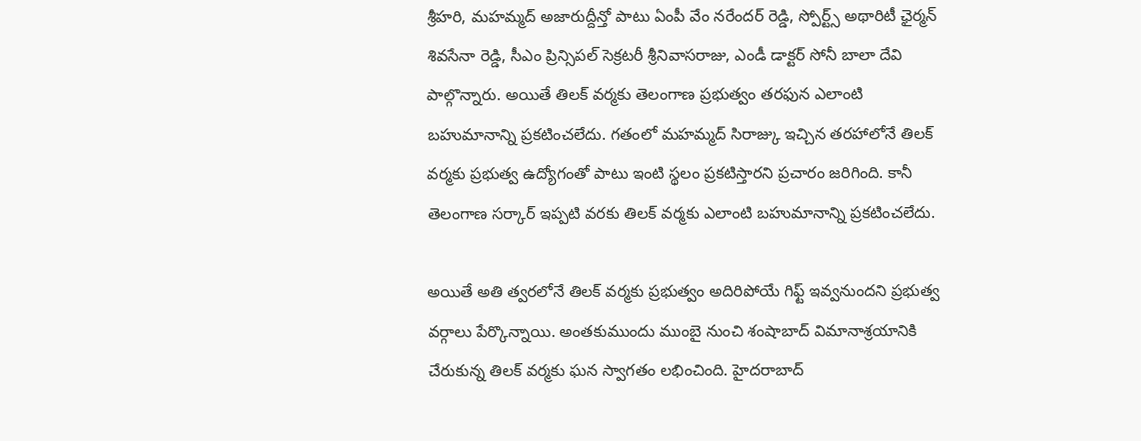శ్రీహరి, మహమ్మద్ అజారుద్దీన్తో పాటు ఏంపీ వేం నరేందర్ రెడ్డి, స్పోర్ట్స్ అథారిటీ ఛైర్మన్ శివసేనా రెడ్డి, సీఎం ప్రిన్సిపల్ సెక్రటరీ శ్రీనివాసరాజు, ఎండీ డాక్టర్ సోనీ బాలా దేవి పాల్గొన్నారు. అయితే తిలక్ వర్మకు తెలంగాణ ప్రభుత్వం తరఫున ఎలాంటి బహుమానాన్ని ప్రకటించలేదు. గతంలో మహమ్మద్ సిరాజ్కు ఇచ్చిన తరహాలోనే తిలక్ వర్మకు ప్రభుత్వ ఉద్యోగంతో పాటు ఇంటి స్థలం ప్రకటిస్తారని ప్రచారం జరిగింది. కానీ తెలంగాణ సర్కార్ ఇప్పటి వరకు తిలక్ వర్మకు ఎలాంటి బహుమానాన్ని ప్రకటించలేదు.

అయితే అతి త్వరలోనే తిలక్ వర్మకు ప్రభుత్వం అదిరిపోయే గిఫ్ట్ ఇవ్వనుందని ప్రభుత్వ వర్గాలు పేర్కొన్నాయి. అంతకుముందు ముంబై నుంచి శంషాబాద్ విమానాశ్రయానికి చేరుకున్న తిలక్ వర్మకు ఘన స్వాగతం లభించింది. హైదరాబాద్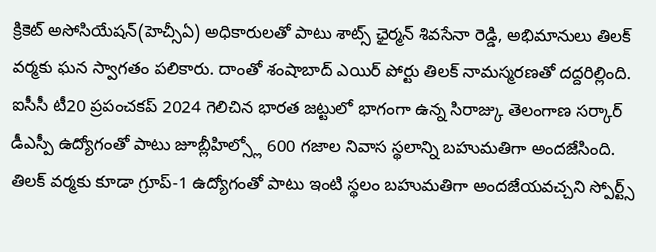క్రికెట్ అసోసియేషన్(హెచ్సీఏ) అధికారులతో పాటు శాట్స్ ఛైర్మన్ శివసేనా రెడ్డి, అభిమానులు తిలక్ వర్మకు ఘన స్వాగతం పలికారు. దాంతో శంషాబాద్ ఎయిర్ పోర్టు తిలక్ నామస్మరణతో దద్దరిల్లింది.
ఐసీసీ టీ20 ప్రపంచకప్ 2024 గెలిచిన భారత జట్టులో భాగంగా ఉన్న సిరాజ్కు తెలంగాణ సర్కార్ డీఎస్పీ ఉద్యోగంతో పాటు జూబ్లీహిల్స్లో 600 గజాల నివాస స్థలాన్ని బహుమతిగా అందజేసింది. తిలక్ వర్మకు కూడా గ్రూప్-1 ఉద్యోగంతో పాటు ఇంటి స్థలం బహుమతిగా అందజేయవచ్చని స్పోర్ట్స్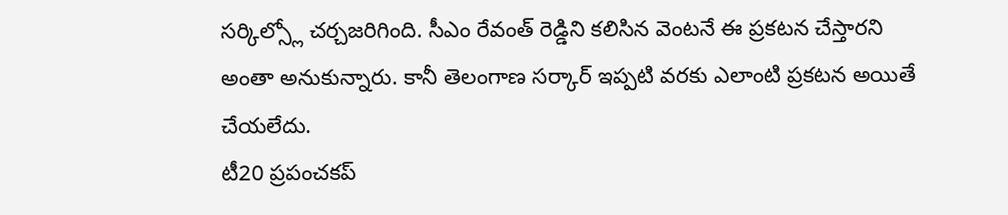సర్కిల్స్లో చర్చజరిగింది. సీఎం రేవంత్ రెడ్డిని కలిసిన వెంటనే ఈ ప్రకటన చేస్తారని అంతా అనుకున్నారు. కానీ తెలంగాణ సర్కార్ ఇప్పటి వరకు ఎలాంటి ప్రకటన అయితే చేయలేదు.
టీ20 ప్రపంచకప్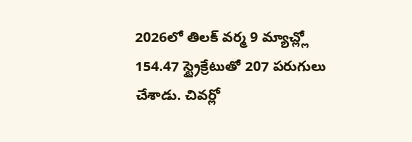2026లో తిలక్ వర్మ 9 మ్యాచ్ల్లో 154.47 స్ట్రైక్రేటుతో 207 పరుగులు చేశాడు. చివర్లో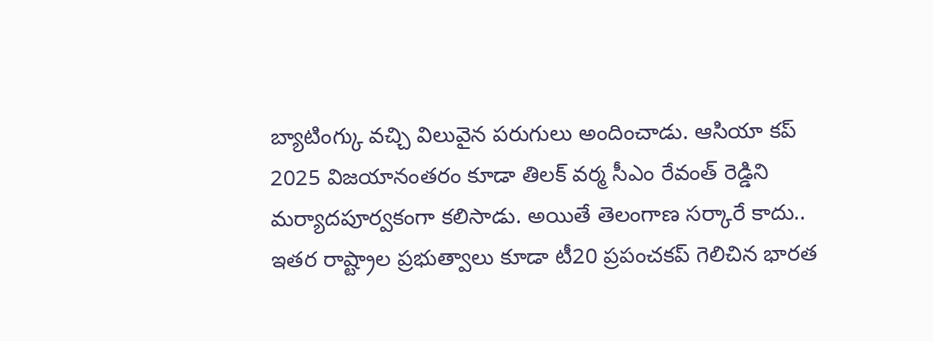బ్యాటింగ్కు వచ్చి విలువైన పరుగులు అందించాడు. ఆసియా కప్ 2025 విజయానంతరం కూడా తిలక్ వర్మ సీఎం రేవంత్ రెడ్డిని మర్యాదపూర్వకంగా కలిసాడు. అయితే తెలంగాణ సర్కారే కాదు.. ఇతర రాష్ట్రాల ప్రభుత్వాలు కూడా టీ20 ప్రపంచకప్ గెలిచిన భారత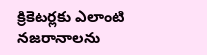క్రికెటర్లకు ఎలాంటి నజరానాలను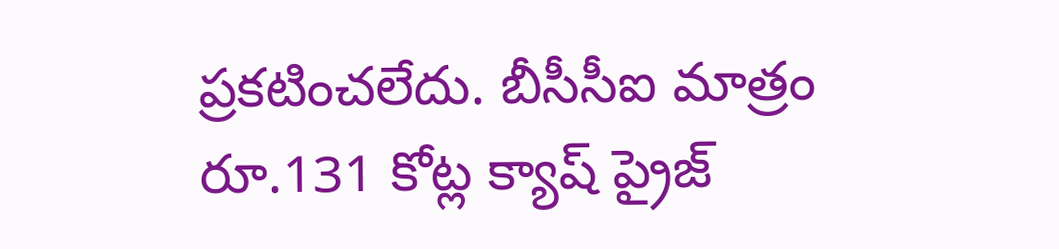ప్రకటించలేదు. బీసీసీఐ మాత్రం రూ.131 కోట్ల క్యాష్ ప్రైజ్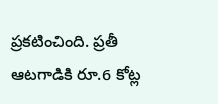ప్రకటించింది. ప్రతీ ఆటగాడికి రూ.6 కోట్ల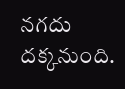నగదు దక్కనుంది.